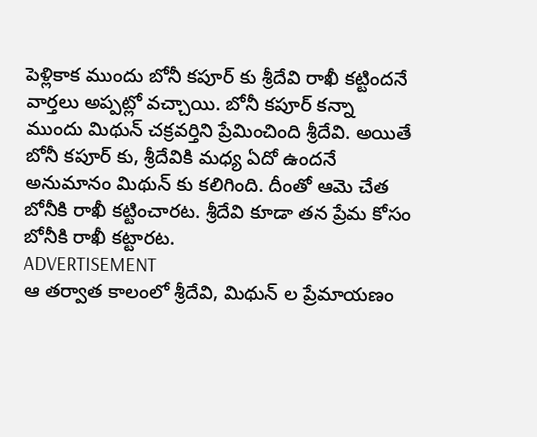పెళ్లికాక ముందు బోనీ కపూర్ కు శ్రీదేవి రాఖీ కట్టిందనే వార్తలు అప్పట్లో వచ్చాయి. బోనీ కపూర్ కన్నా ముందు మిథున్ చక్రవర్తిని ప్రేమించింది శ్రీదేవి. అయితే బోనీ కపూర్ కు, శ్రీదేవికి మధ్య ఏదో ఉందనే అనుమానం మిథున్ కు కలిగింది. దీంతో ఆమె చేత బోనీకి రాఖీ కట్టించారట. శ్రీదేవి కూడా తన ప్రేమ కోసం బోనీకి రాఖీ కట్టారట.
ADVERTISEMENT
ఆ తర్వాత కాలంలో శ్రీదేవి, మిథున్ ల ప్రేమాయణం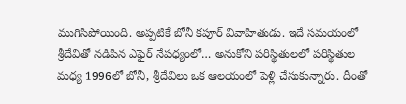ముగిసిపోయింది. అప్పటికే బోనీ కపూర్ వివాహితుడు. ఇదే సమయంలో శ్రీదేవితో నడిపిన ఎఫైర్ నేపధ్యంలో… అనుకోని పరిస్థితులలో పరిస్థితుల మధ్య 1996లో బోనీ, శ్రీదేవిలు ఒక ఆలయంలో పెళ్లి చేసుకున్నారు. దీంతో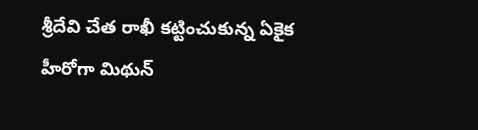శ్రీదేవి చేత రాఖీ కట్టించుకున్న ఏకైక హీరోగా మిథున్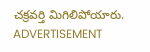చక్రవర్తి మిగిలిపోయారు.
ADVERTISEMENT